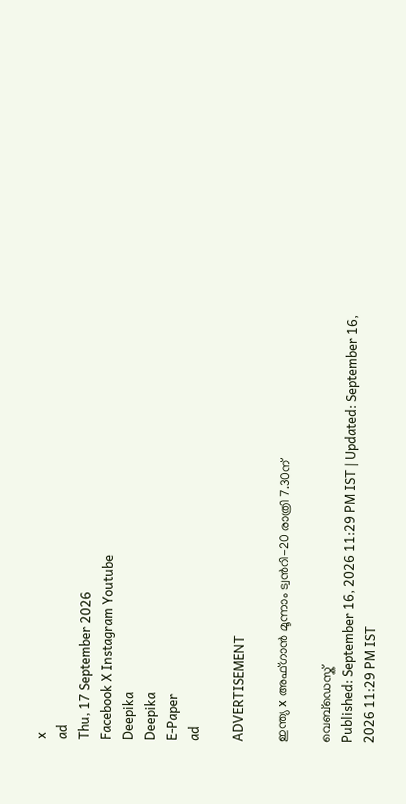x
ad
Thu, 17 September 2026
Facebook X Instagram Youtube
Deepika
Deepika
E-Paper
ad

ADVERTISEMENT

ഇന്ത്യ x അഫ്ഗാൻ മൂന്നാം ട്വന്‍റി-20 രാത്രി 7.30ന്

വെബ്ഡെസ്ക്
Published: September 16, 2026 11:29 PM IST | Updated: September 16, 2026 11:29 PM IST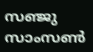സഞ്ജു സാംസണ്‍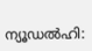ന്യൂഡല്‍ഹി: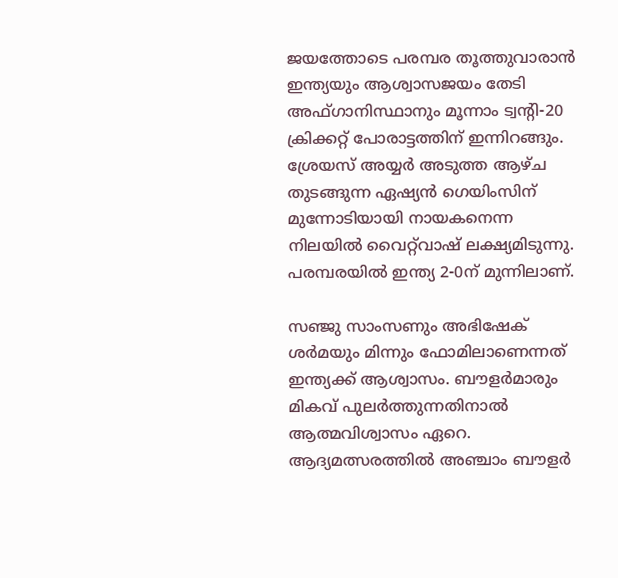ജയത്തോടെ പരമ്പര തൂത്തുവാരാന്‍ ഇന്ത്യയും ആശ്വാസജയം തേടി അഫ്ഗാനിസ്ഥാനും മൂന്നാം ട്വന്‍റി-20 ക്രിക്കറ്റ് പോരാട്ടത്തിന് ഇന്നിറങ്ങും. ശ്രേയസ് അയ്യര്‍ അടുത്ത ആഴ്ച തുടങ്ങുന്ന ഏഷ്യന്‍ ഗെയിംസിന് മുന്നോടിയായി നായകനെന്ന നിലയില്‍ വൈറ്റ്‌വാഷ് ലക്ഷ്യമിടുന്നു. പരമ്പരയില്‍ ഇന്ത്യ 2-0ന് മുന്നിലാണ്.

സഞ്ജു സാംസണും അഭിഷേക് ശര്‍മയും മിന്നും ഫോമിലാണെന്നത് ഇന്ത്യക്ക് ആശ്വാസം. ബൗളര്‍മാരും മികവ് പുലര്‍ത്തുന്നതിനാല്‍ ആത്മവിശ്വാസം ഏറെ. ആദ്യമത്സരത്തില്‍ അഞ്ചാം ബൗളര്‍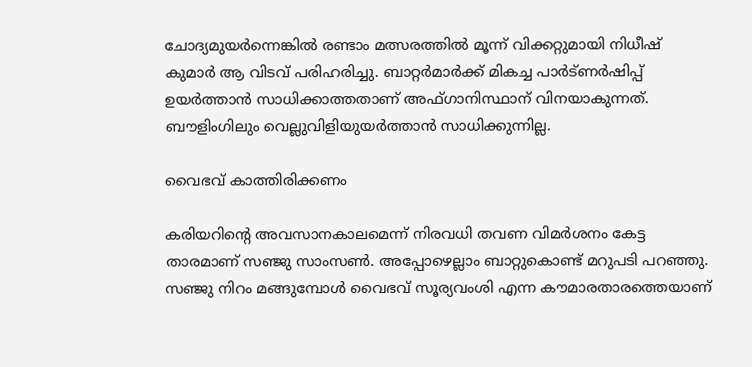ചോദ്യമുയര്‍ന്നെങ്കില്‍ രണ്ടാം മത്സരത്തില്‍ മൂന്ന് വിക്കറ്റുമായി നിധീഷ് കുമാര്‍ ആ വിടവ് പരിഹരിച്ചു. ബാറ്റര്‍മാര്‍ക്ക് മികച്ച പാര്‍ട്ണര്‍ഷിപ്പ് ഉയര്‍ത്താന്‍ സാധിക്കാത്തതാണ് അഫ്ഗാനിസ്ഥാന് വിനയാകുന്നത്. ബൗളിംഗിലും വെല്ലുവിളിയുയര്‍ത്താന്‍ സാധിക്കുന്നില്ല.

വൈഭവ് കാത്തിരിക്കണം

കരിയറിന്‍റെ അവസാനകാലമെന്ന് നിരവധി തവണ വിമര്‍ശനം കേട്ട താരമാണ് സഞ്ജു സാംസണ്‍. അപ്പോഴെല്ലാം ബാറ്റുകൊണ്ട് മറുപടി പറഞ്ഞു. സഞ്ജു നിറം മങ്ങുമ്പോള്‍ വൈഭവ് സൂര്യവംശി എന്ന കൗമാരതാരത്തെയാണ്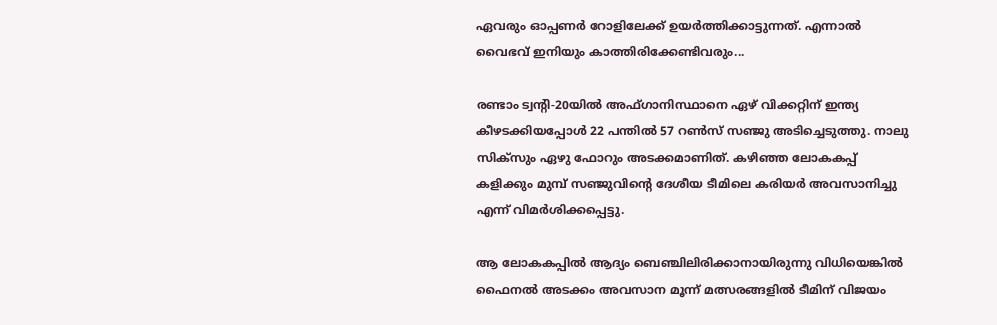ഏവരും ഓപ്പണര്‍ റോളിലേക്ക് ഉയര്‍ത്തിക്കാട്ടുന്നത്. എന്നാല്‍ വൈഭവ് ഇനിയും കാത്തിരിക്കേണ്ടിവരും...

രണ്ടാം ട്വന്‍റി-20യില്‍ അഫ്ഗാനിസ്ഥാനെ ഏഴ് വിക്കറ്റിന് ഇന്ത്യ കീഴടക്കിയപ്പോള്‍ 22 പന്തില്‍ 57 റണ്‍സ് സഞ്ജു അടിച്ചെടുത്തു. നാലു സിക്സും ഏഴു ഫോറും അടക്കമാണിത്. കഴിഞ്ഞ ലോകകപ്പ് കളിക്കും മുമ്പ് സഞ്ജുവിന്‍റെ ദേശീയ ടീമിലെ കരിയര്‍ അവസാനിച്ചു എന്ന് വിമര്‍ശിക്കപ്പെട്ടു.

ആ ലോകകപ്പില്‍ ആദ്യം ബെഞ്ചിലിരിക്കാനായിരുന്നു വിധിയെങ്കില്‍ ഫൈനല്‍ അടക്കം അവസാന മൂന്ന് മത്സരങ്ങളില്‍ ടീമിന് വിജയം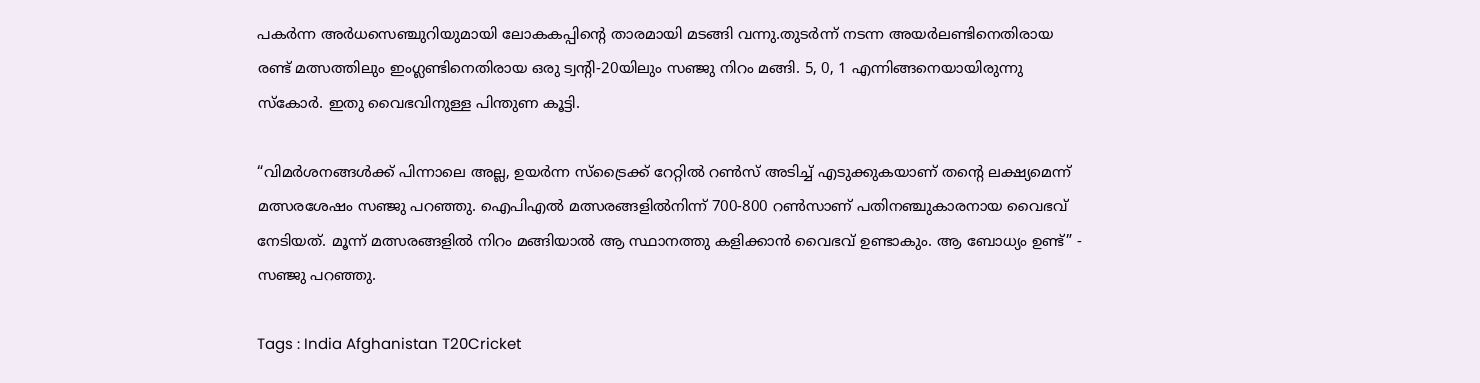പകര്‍ന്ന അര്‍ധസെഞ്ചുറിയുമായി ലോകകപ്പിന്‍റെ താരമായി മടങ്ങി വന്നു.തുടര്‍ന്ന് നടന്ന അയര്‍ലണ്ടിനെതിരായ രണ്ട് മത്സത്തിലും ഇംഗ്ലണ്ടിനെതിരായ ഒരു ട്വന്‍റി-20യിലും സഞ്ജു നിറം മങ്ങി. 5, 0, 1 എന്നിങ്ങനെയായിരുന്നു സ്‌കോര്‍. ഇതു വൈഭവിനുള്ള പിന്തുണ കൂട്ടി.

“വിമര്‍ശനങ്ങള്‍ക്ക് പിന്നാലെ അല്ല, ഉയര്‍ന്ന സ്‌ട്രൈക്ക് റേറ്റില്‍ റണ്‍സ് അടിച്ച് എടുക്കുകയാണ് തന്‍റെ ലക്ഷ്യമെന്ന് മത്സരശേഷം സഞ്ജു പറഞ്ഞു. ഐപിഎല്‍ മത്സരങ്ങളില്‍നിന്ന് 700-800 റണ്‍സാണ് പതിനഞ്ചുകാരനായ വൈഭവ് നേടിയത്. മൂന്ന് മത്സരങ്ങളില്‍ നിറം മങ്ങിയാല്‍ ആ സ്ഥാനത്തു കളിക്കാന്‍ വൈഭവ് ഉണ്ടാകും. ആ ബോധ്യം ഉണ്ട്” - സഞ്ജു പറഞ്ഞു.

Tags : India Afghanistan T20Cricket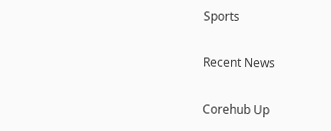Sports

Recent News

Corehub Up